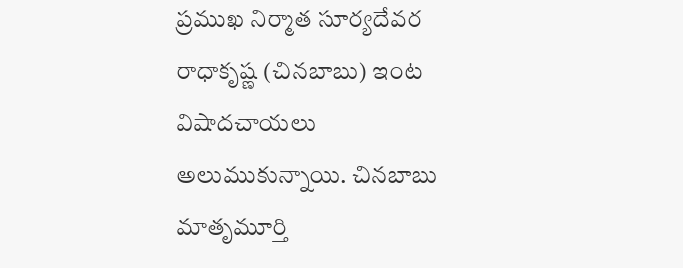ప్రముఖ నిర్మాత సూర్యదేవర రాధాకృష్ణ (చినబాబు) ఇంట విషాదచాయలు అలుముకున్నాయి. చినబాబు మాతృమూర్తి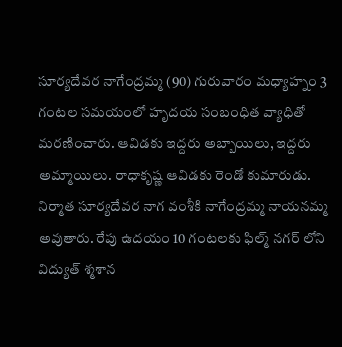సూర్యదేవర నాగేంద్రమ్మ (90) గురువారం మధ్యాహ్నం 3 గంటల సమయంలో హృదయ సంబంధిత వ్యాధితో మరణించారు. ఆవిడకు ఇద్దరు అబ్బాయిలు, ఇద్దరు అమ్మాయిలు. రాధాకృష్ణ ఆవిడకు రెండో కుమారుడు. నిర్మాత సూర్యదేవర నాగ వంశీకి నాగేంద్రమ్మ నాయనమ్మ అవుతారు. రేపు ఉదయం 10 గంటలకు ఫిల్మ్ నగర్ లోని విద్యుత్ శ్మశాన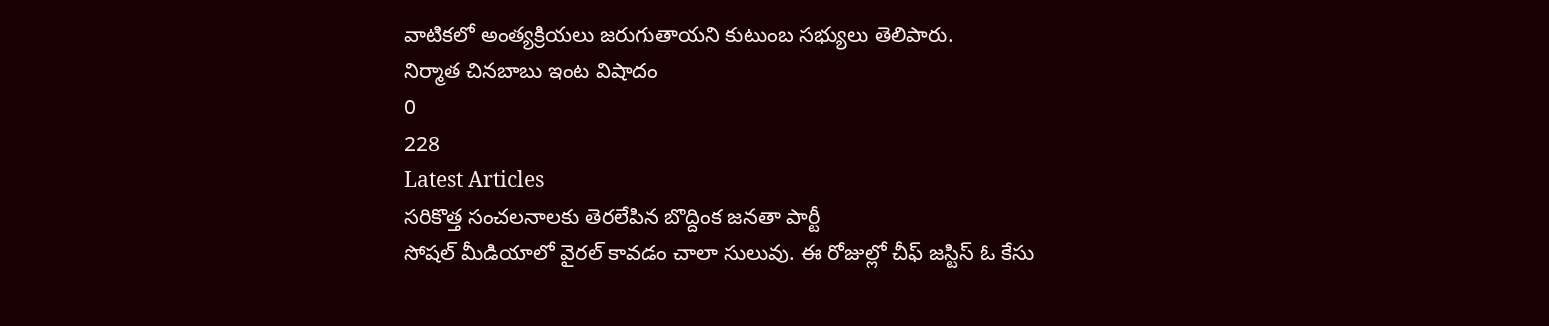వాటికలో అంత్యక్రియలు జరుగుతాయని కుటుంబ సభ్యులు తెలిపారు.
నిర్మాత చినబాబు ఇంట విషాదం
0
228
Latest Articles
సరికొత్త సంచలనాలకు తెరలేపిన బొద్దింక జనతా పార్టీ
సోషల్ మీడియాలో వైరల్ కావడం చాలా సులువు. ఈ రోజుల్లో చీఫ్ జస్టిస్ ఓ కేసు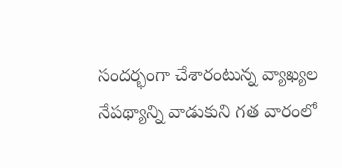సందర్భంగా చేశారంటున్న వ్యాఖ్యల నేపథ్యాన్ని వాడుకుని గత వారంలో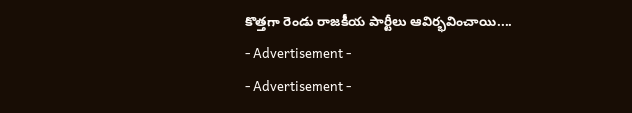కొత్తగా రెండు రాజకీయ పార్టీలు ఆవిర్భవించాయి....
- Advertisement -
- Advertisement -